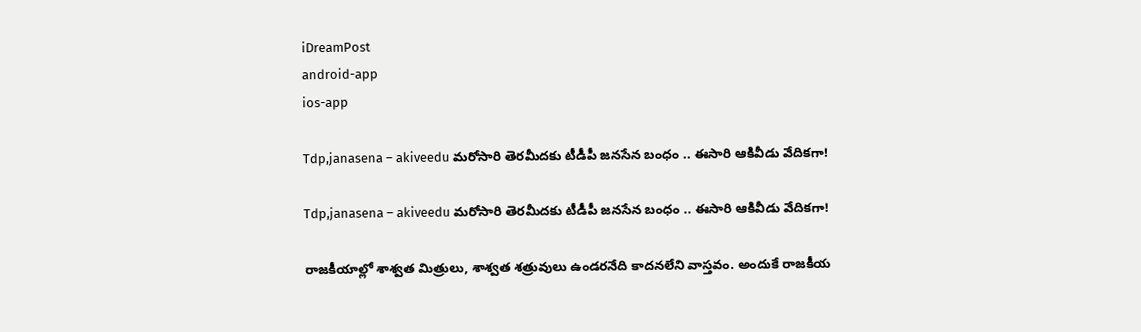iDreamPost
android-app
ios-app

Tdp,janasena – akiveedu మరోసారి తెరమీదకు టీడీపీ జనసేన బంధం .. ఈసారి ఆకివీడు వేదికగా!

Tdp,janasena – akiveedu మరోసారి తెరమీదకు టీడీపీ జనసేన బంధం .. ఈసారి ఆకివీడు వేదికగా!

రాజకీయాల్లో శాశ్వత మిత్రులు, శాశ్వత శత్రువులు ఉండరనేది కాదనలేని వాస్తవం. అందుకే రాజకీయ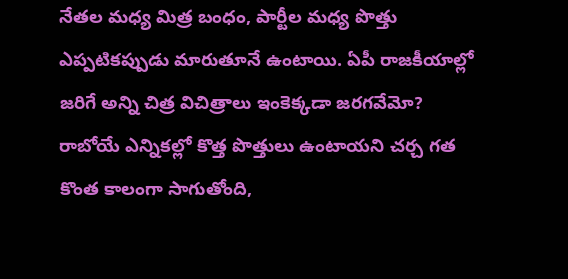నేతల మధ్య మిత్ర బంధం, పార్టీల మధ్య పొత్తు ఎప్పటికప్పుడు మారుతూనే ఉంటాయి. ఏపీ రాజకీయాల్లో జరిగే అన్ని చిత్ర విచిత్రాలు ఇంకెక్కడా జరగవేమో? రాబోయే ఎన్నికల్లో కొత్త పొత్తులు ఉంటాయని చర్చ గత కొంత కాలంగా సాగుతోంది,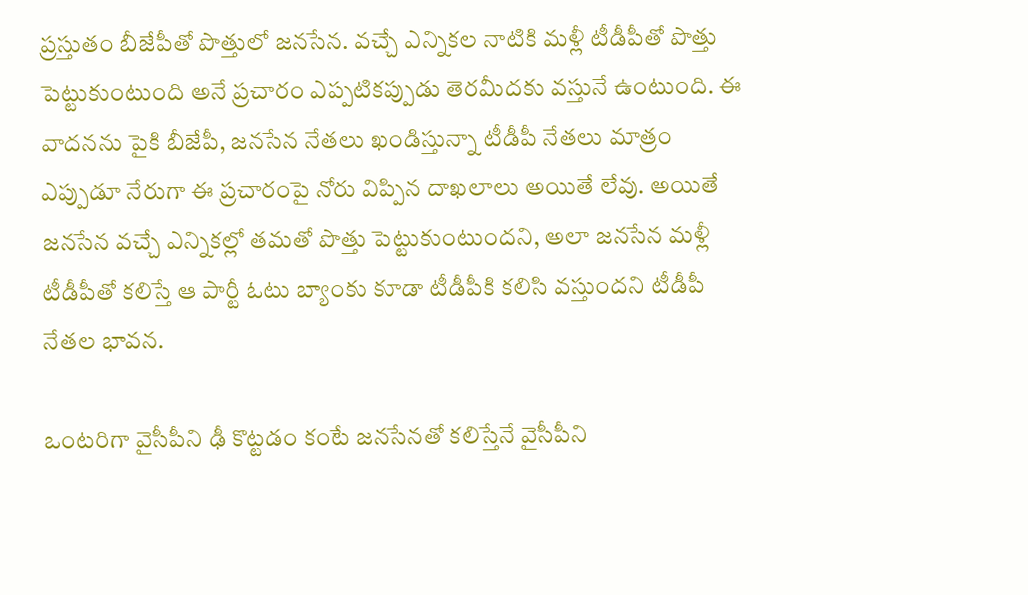ప్రస్తుతం బీజేపీతో పొత్తులో జనసేన. వచ్చే ఎన్నికల నాటికి మళ్లీ టీడీపీతో పొత్తు పెట్టుకుంటుంది అనే ప్రచారం ఎప్పటికప్పుడు తెరమీదకు వస్తునే ఉంటుంది. ఈ వాదనను పైకి బీజేపీ, జనసేన నేతలు ఖండిస్తున్నా టీడీపీ నేతలు మాత్రం ఎప్పుడూ నేరుగా ఈ ప్రచారంపై నోరు విప్పిన దాఖలాలు అయితే లేవు. అయితే జనసేన వచ్చే ఎన్నికల్లో తమతో పొత్తు పెట్టుకుంటుందని, అలా జనసేన మళ్లీ టీడీపీతో కలిస్తే ఆ పార్టీ ఓటు బ్యాంకు కూడా టీడీపీకి కలిసి వస్తుందని టీడీపీ నేతల భావన.

ఒంటరిగా వైసీపీని ఢీ కొట్టడం కంటే జనసేనతో కలిస్తేనే వైసీపీని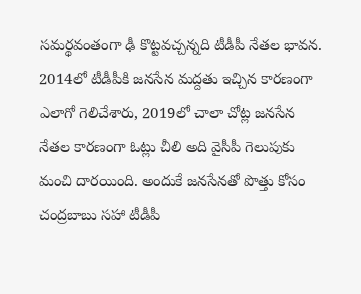సమర్థవంతంగా ఢీ కొట్టవచ్చన్నది టీడీపీ నేతల భావన. 2014లో టీడీపీకి జనసేన మద్దతు ఇచ్చిన కారణంగా ఎలాగో గెలిచేశారు, 2019లో చాలా చోట్ల జనసేన నేతల కారణంగా ఓట్లు చీలి అది వైసీపీ గెలుపుకు మంచి దారయింది. అందుకే జనసేనతో పొత్తు కోసం చంద్రబాబు సహా టీడీపీ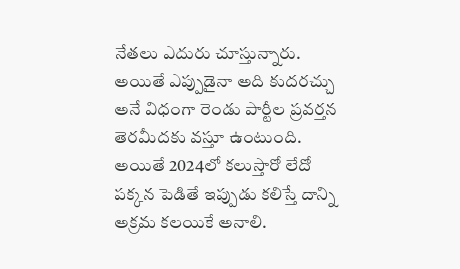నేతలు ఎదురు చూస్తున్నారు. అయితే ఎప్పుడైనా అది కుదరచ్చు అనే విధంగా రెండు పార్టీల ప్రవర్తన తెరమీదకు వస్తూ ఉంటుంది. అయితే 2024లో కలుస్తారో లేదో పక్కన పెడితే ఇప్పుడు కలిస్తే దాన్ని అక్రమ కలయికే అనాలి.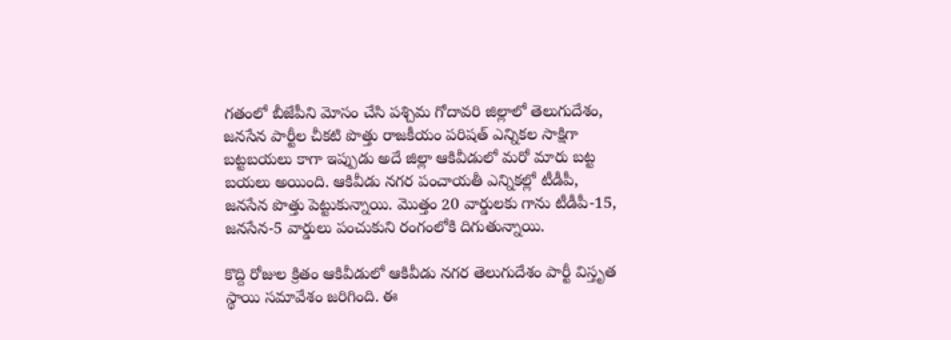గతంలో బీజేపీని మోసం చేసి పశ్చిమ గోదావరి జిల్లాలో తెలుగుదేశం, జనసేన పార్టీల చీకటి పొత్తు రాజకీయం పరిషత్‌ ఎన్నికల సాక్షిగా బట్టబయలు కాగా ఇప్పుడు అదే జిల్లా ఆకివీడులో మరో మారు బట్ట బయలు అయింది. ఆకివీడు నగర పంచాయతీ ఎన్నికల్లో టీడీపీ, జనసేన పొత్తు పెట్టుకున్నాయి. మొత్తం 20 వార్డులకు గాను టీడీపీ-15, జనసేన-5 వార్డులు పంచుకుని రంగంలోకి దిగుతున్నాయి.

కొద్ది రోజుల క్రితం ఆకివీడులో ఆకివీడు నగర తెలుగుదేశం పార్టీ విస్తృత స్థాయి సమావేశం జరిగింది. ఈ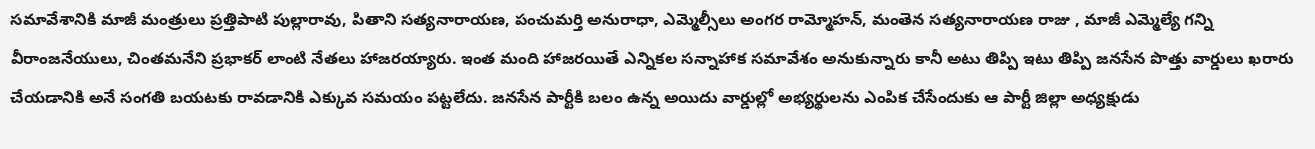సమావేశానికి మాజీ మంత్రులు ప్రత్తిపాటి పుల్లారావు, పితాని సత్యనారాయణ, పంచుమర్తి అనురాధా, ఎమ్మెల్సీలు అంగర రామ్మోహన్, మంతెన సత్యనారాయణ రాజు , మాజీ ఎమ్మెల్యే గన్ని వీరాంజనేయులు, చింతమనేని ప్రభాకర్ లాంటి నేతలు హాజరయ్యారు. ఇంత మంది హాజరయితే ఎన్నికల సన్నాహాక సమావేశం అనుకున్నారు కానీ అటు తిప్పి ఇటు తిప్పి జనసేన పొత్తు వార్డులు ఖరారు చేయడానికి అనే సంగతి బయటకు రావడానికి ఎక్కువ సమయం పట్టలేదు. జనసేన పార్టీకి బలం ఉన్న అయిదు వార్డుల్లో అభ్యర్థులను ఎంపిక చేసేందుకు ఆ పార్టీ జిల్లా అధ్యక్షుడు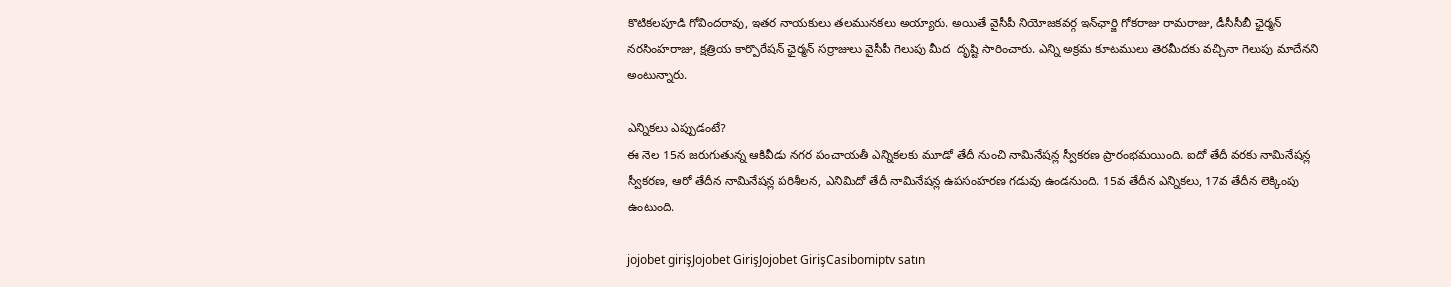కొటికలపూడి గోవిందరావు, ఇతర నాయకులు తలమునకలు అయ్యారు. అయితే వైసీపీ నియోజకవర్గ ఇన్‌ఛార్జి గోకరాజు రామరాజు, డీసీసీబీ ఛైర్మన్‌ నరసింహరాజు, క్షత్రియ కార్పొరేషన్‌ ఛైర్మన్‌ సర్రాజులు వైసీపీ గెలుపు మీద  దృష్టి సారించారు. ఎన్ని అక్రమ కూటములు తెరమీదకు వచ్చినా గెలుపు మాదేనని అంటున్నారు.

ఎన్నికలు ఎప్పుడంటే?
ఈ నెల 15న జరుగుతున్న ఆకివీడు నగర పంచాయతీ ఎన్నికలకు మూడో తేదీ నుంచి నామినేషన్ల స్వీకరణ ప్రారంభమయింది. ఐదో తేదీ వరకు నామినేషన్ల స్వీకరణ, ఆరో తేదీన నామినేషన్ల పరిశీలన, ఎనిమిదో తేదీ నామినేషన్ల ఉపసంహరణ గడువు ఉండనుంది. 15వ తేదీన ఎన్నికలు, 17వ తేదీన లెక్కింపు ఉంటుంది.

jojobet girişJojobet GirişJojobet GirişCasibomiptv satın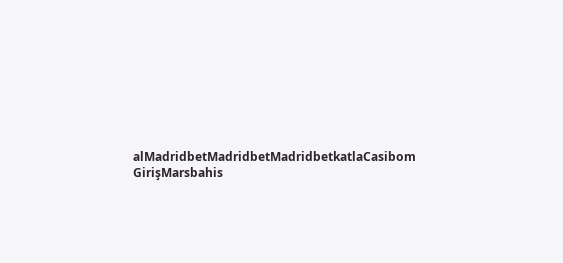alMadridbetMadridbetMadridbetkatlaCasibom GirişMarsbahis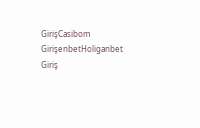GirişCasibom GirişenbetHoliganbet Giriş